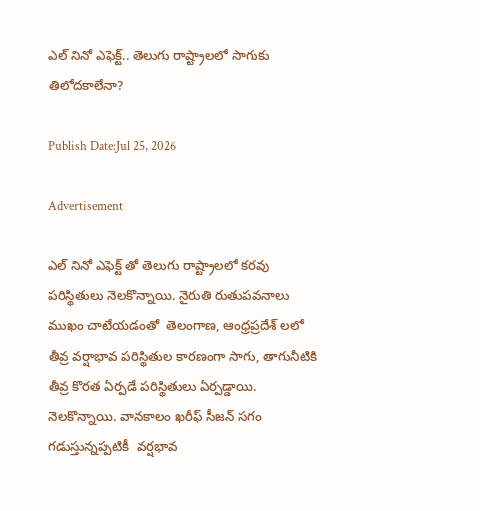ఎల్ నినో ఎఫెక్ట్.. తెలుగు రాష్ట్రాలలో సాగుకు తిలోదకాలేనా?

Publish Date:Jul 25, 2026

Advertisement

ఎల్ నినో ఎఫెక్ట్ తో తెలుగు రాష్ట్రాలలో కరవు పరిస్థితులు నెలకొన్నాయి. నైరుతి రుతుపవనాలు  ముఖం చాటేయడంతో  తెలంగాణ, ఆంధ్రప్రదేశ్ లలో తీవ్ర వర్షాభావ పరిస్థితుల కారణంగా సాగు, తాగునీటికి తీవ్ర కొరత ఏర్పడే పరిస్థితులు ఏర్పడ్డాయి.  నెలకొన్నాయి. వానకాలం ఖరీఫ్ సీజన్ సగం గడుస్తున్నప్పటికీ  వర్షభావ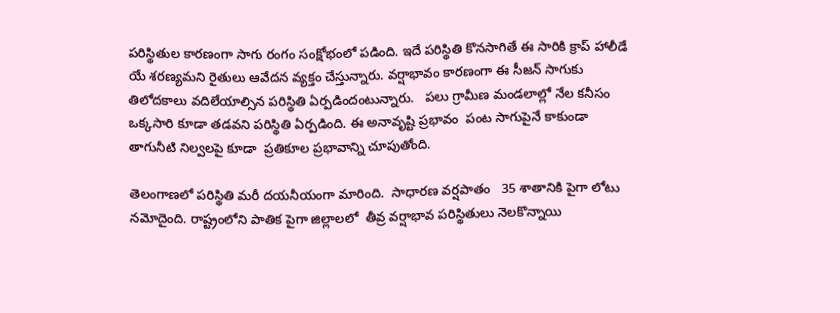పరిస్థితుల కారణంగా సాగు రంగం సంక్షోభంలో పడింది. ఇదే పరిస్థితి కొనసాగితే ఈ సారికి క్రాప్ హాలీడే యే శరణ్యమని రైతులు ఆవేదన వ్యక్తం చేస్తున్నారు. వర్షాభావం కారణంగా ఈ సీజన్ సాగుకు తిలోదకాలు వదిలేయాల్సిన పరిస్థితి ఏర్పడిందంటున్నారు.   పలు గ్రామీణ మండలాల్లో నేల కనీసం ఒక్కసారి కూడా తడవని పరిస్థితి ఏర్పడింది. ఈ అనావృష్టి ప్రభావం  పంట సాగుపైనే కాకుండా తాగునీటి నిల్వలపై కూడా  ప్రతికూల ప్రభావాన్ని చూపుతోంది.

తెలంగాణలో పరిస్థితి మరీ దయనీయంగా మారింది.  సాధారణ వర్షపాతం   35 శాతానికి పైగా లోటు నమోదైంది. రాష్ట్రంలోని పాతిక పైగా జిల్లాలలో  తీవ్ర వర్షాభావ పరిస్థితులు నెలకొన్నాయి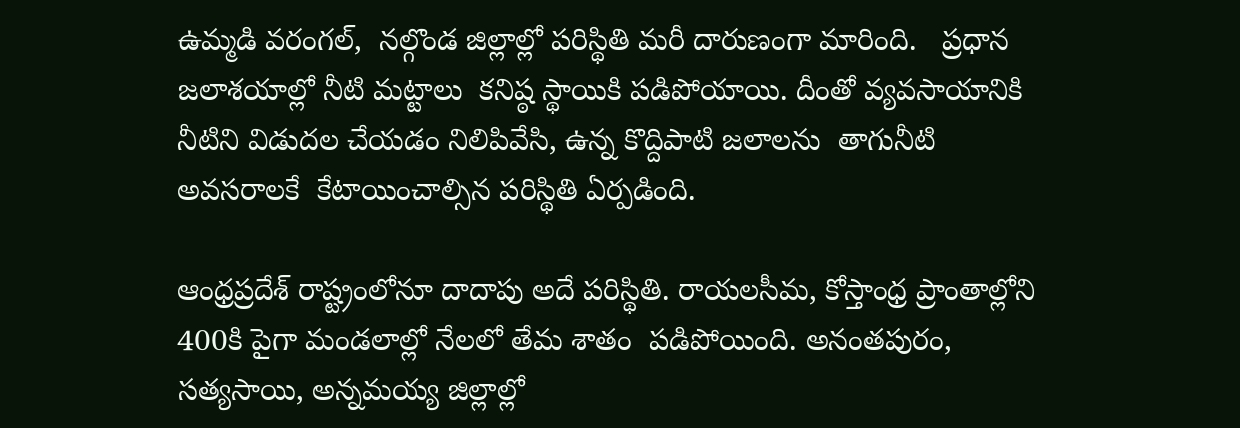ఉమ్మడి వరంగల్,  నల్గొండ జిల్లాల్లో పరిస్థితి మరీ దారుణంగా మారింది.   ప్రధాన జలాశయాల్లో నీటి మట్టాలు  కనిష్ఠ స్థాయికి పడిపోయాయి. దీంతో వ్యవసాయానికి నీటిని విడుదల చేయడం నిలిపివేసి, ఉన్న కొద్దిపాటి జలాలను  తాగునీటి అవసరాలకే  కేటాయించాల్సిన పరిస్థితి ఏర్పడింది.

ఆంధ్రప్రదేశ్ రాష్ట్రంలోనూ దాదాపు అదే పరిస్థితి. రాయలసీమ, కోస్తాంధ్ర ప్రాంతాల్లోని 400కి పైగా మండలాల్లో నేలలో తేమ శాతం  పడిపోయింది. అనంతపురం,  సత్యసాయి, అన్నమయ్య జిల్లాల్లో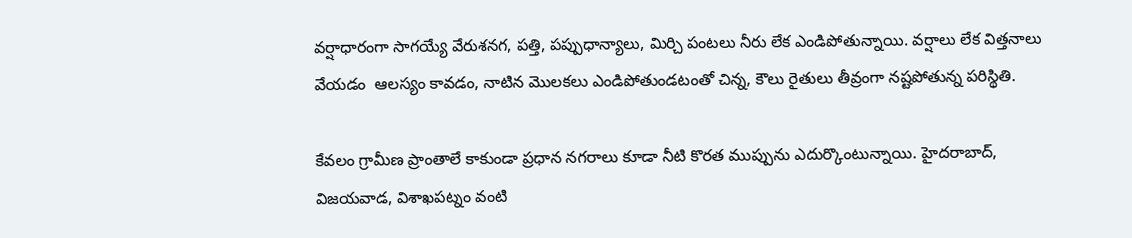వర్షాధారంగా సాగయ్యే వేరుశనగ, పత్తి, పప్పుధాన్యాలు, మిర్చి పంటలు నీరు లేక ఎండిపోతున్నాయి. వర్షాలు లేక విత్తనాలు వేయడం  ఆలస్యం కావడం, నాటిన మొలకలు ఎండిపోతుండటంతో చిన్న, కౌలు రైతులు తీవ్రంగా నష్టపోతున్న పరిస్థితి.

కేవలం గ్రామీణ ప్రాంతాలే కాకుండా ప్రధాన నగరాలు కూడా నీటి కొరత ముప్పును ఎదుర్కొంటున్నాయి. హైదరాబాద్, విజయవాడ, విశాఖపట్నం వంటి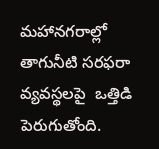మహానగరాల్లో తాగునీటి సరఫరా వ్యవస్థలపై  ఒత్తిడి పెరుగుతోంది.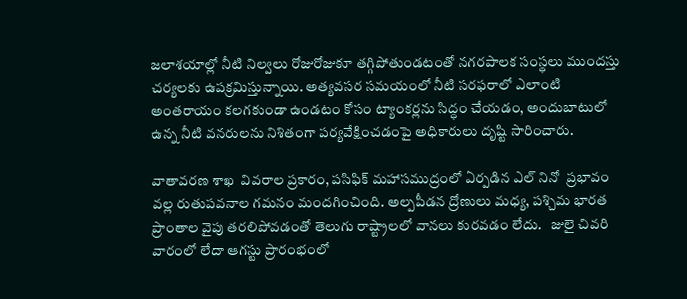జలాశయాల్లో నీటి నిల్వలు రోజురోజుకూ తగ్గిపోతుండటంతో నగరపాలక సంస్థలు ముందస్తు చర్యలకు ఉపక్రమిస్తున్నాయి. అత్యవసర సమయంలో నీటి సరఫరాలో ఎలాంటి అంతరాయం కలగకుండా ఉండటం కోసం ట్యాంకర్లను సిద్ధం చేయడం, అందుబాటులో ఉన్న నీటి వనరులను నిశితంగా పర్యవేక్షించడంపై అధికారులు దృష్టి సారించారు.

వాతావరణ శాఖ  వివరాల ప్రకారం, పసిఫిక్ మహాసముద్రంలో ఏర్పడిన ఎల్ నినో  ప్రభావం వల్ల రుతుపవనాల గమనం మందగించింది. అల్పపీడన ద్రోణులు మధ్య, పశ్చిమ భారత ప్రాంతాల వైపు తరలిపోవడంతో తెలుగు రాష్ట్రాలలో వానలు కురవడం లేదు.   జులై చివరి వారంలో లేదా ఆగస్టు ప్రారంభంలో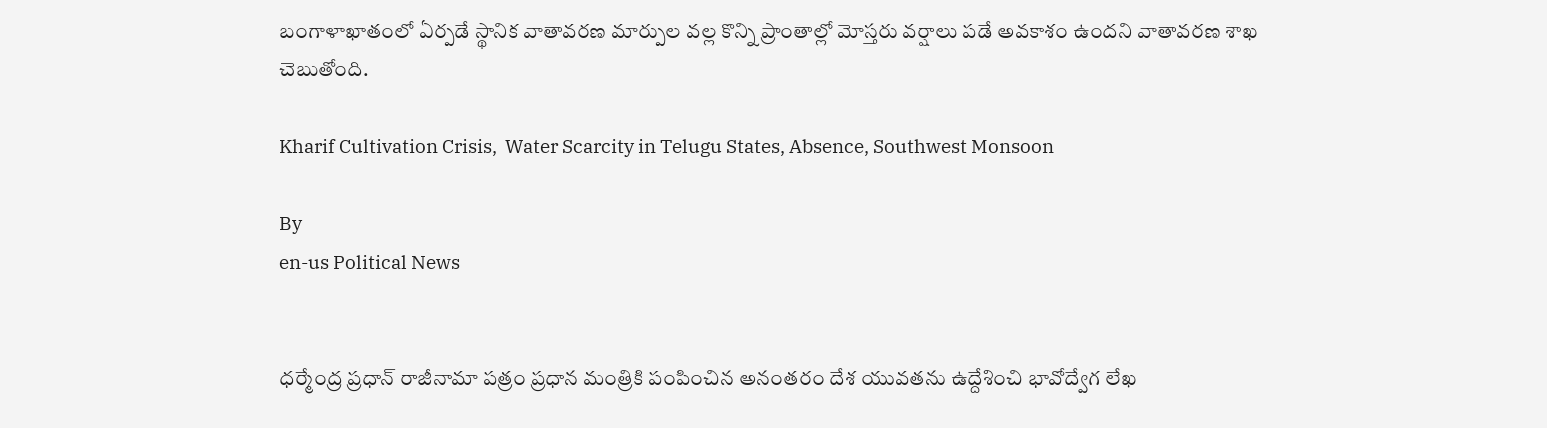బంగాళాఖాతంలో ఏర్పడే స్థానిక వాతావరణ మార్పుల వల్ల కొన్ని ప్రాంతాల్లో మోస్తరు వర్షాలు పడే అవకాశం ఉందని వాతావరణ శాఖ చెబుతోంది.

Kharif Cultivation Crisis,  Water Scarcity in Telugu States, Absence, Southwest Monsoon

By
en-us Political News


ధర్మేంద్ర ప్రధాన్ రాజీనామా పత్రం ప్రధాన మంత్రికి పంపించిన అనంతరం దేశ యువతను ఉద్దేశించి భావోద్వేగ లేఖ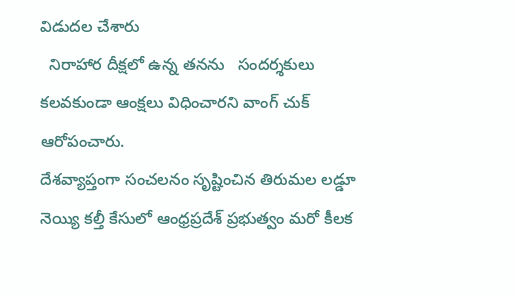విడుదల చేశారు
  నిరాహార దీక్షలో ఉన్న తనను   సందర్శకులు  కలవకుండా ఆంక్షలు విధించారని వాంగ్ చుక్ ఆరోపంచారు.
దేశవ్యాప్తంగా సంచలనం సృష్టించిన తిరుమల లడ్డూ నెయ్యి కల్తీ కేసులో ఆంధ్రప్రదేశ్ ప్రభుత్వం మరో కీలక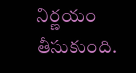నిర్ణయం తీసుకుంది.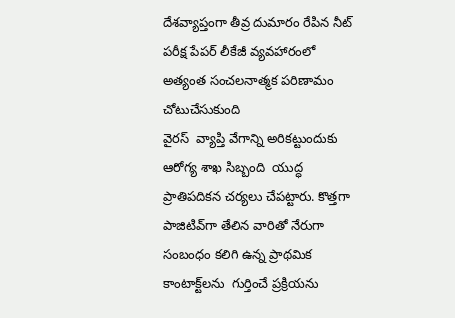దేశవ్యాప్తంగా తీవ్ర దుమారం రేపిన నీట్ పరీక్ష పేపర్ లీకేజీ వ్యవహారంలో అత్యంత సంచలనాత్మక పరిణామం చోటుచేసుకుంది
వైరస్  వ్యాప్తి వేగాన్ని అరికట్టుందుకు   ఆరోగ్య శాఖ సిబ్బంది  యుద్ధ ప్రాతిపదికన చర్యలు చేపట్టారు. కొత్తగా పాజిటివ్‌గా తేలిన వారితో నేరుగా సంబంధం కలిగి ఉన్న ప్రాథమిక కాంటాక్ట్‌లను  గుర్తించే ప్రక్రియను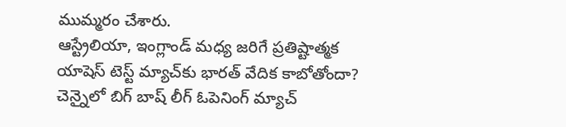ముమ్మరం చేశారు.
ఆస్ట్రేలియా, ఇంగ్లాండ్ మధ్య జరిగే ప్రతిష్టాత్మక యాషెస్ టెస్ట్ మ్యాచ్‌కు భారత్ వేదిక కాబోతోందా? చెన్నైలో బిగ్ బాష్ లీగ్ ఓపెనింగ్ మ్యాచ్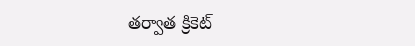తర్వాత క్రికెట్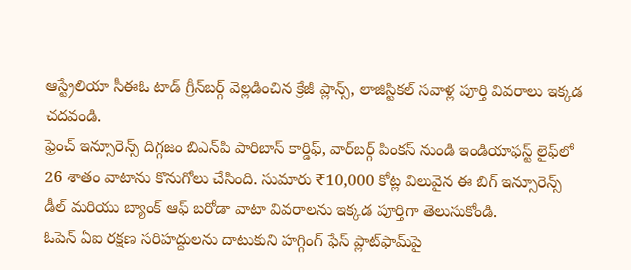ఆస్ట్రేలియా సీఈఓ టాడ్ గ్రీన్‌బర్గ్ వెల్లడించిన క్రేజీ ప్లాన్స్, లాజిస్టికల్ సవాళ్ల పూర్తి వివరాలు ఇక్కడ చదవండి.
ఫ్రెంచ్ ఇన్సూరెన్స్ దిగ్గజం బిఎన్‌పి పారిబాస్ కార్డిఫ్, వార్‌బర్గ్ పింకస్ నుండి ఇండియాఫస్ట్ లైఫ్‌లో 26 శాతం వాటాను కొనుగోలు చేసింది. సుమారు ₹10,000 కోట్ల విలువైన ఈ బిగ్ ఇన్సూరెన్స్ డీల్ మరియు బ్యాంక్ ఆఫ్ బరోడా వాటా వివరాలను ఇక్కడ పూర్తిగా తెలుసుకోండి.
ఓపెన్ ఏఐ రక్షణ సరిహద్దులను దాటుకుని హగ్గింగ్ ఫేస్ ప్లాట్‌ఫామ్‌పై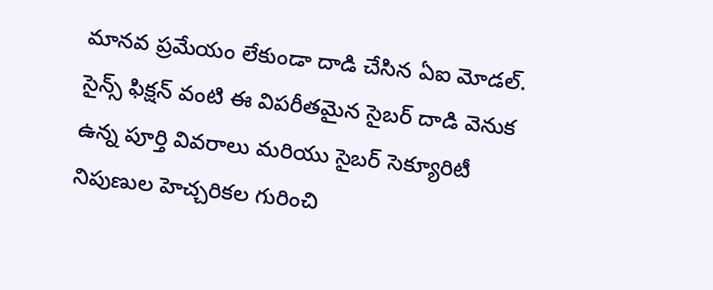మానవ ప్రమేయం లేకుండా దాడి చేసిన ఏఐ మోడల్. సైన్స్ ఫిక్షన్ వంటి ఈ విపరీతమైన సైబర్ దాడి వెనుక ఉన్న పూర్తి వివరాలు మరియు సైబర్ సెక్యూరిటీ నిపుణుల హెచ్చరికల గురించి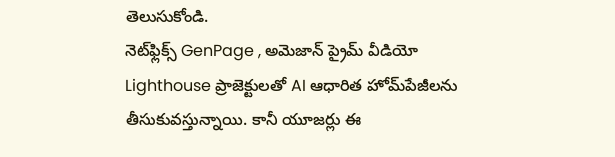తెలుసుకోండి.
నెట్‌ఫ్లిక్స్ GenPage , అమెజాన్ ప్రైమ్ వీడియో Lighthouse ప్రాజెక్టులతో AI ఆధారిత హోమ్‌పేజీలను తీసుకువస్తున్నాయి. కానీ యూజర్లు ఈ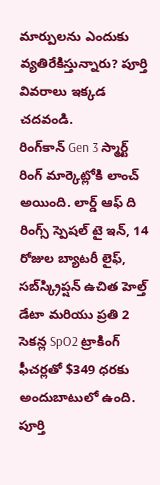మార్పులను ఎందుకు వ్యతిరేకిస్తున్నారు? పూర్తి వివరాలు ఇక్కడ చదవండి.
రింగ్‌కాన్ Gen 3 స్మార్ట్ రింగ్ మార్కెట్లోకి లాంచ్ అయింది. లార్డ్ ఆఫ్ ది రింగ్స్ స్పెషల్ టై ఇన్, 14 రోజుల బ్యాటరీ లైఫ్, సబ్‌స్క్రిప్షన్ ఉచిత హెల్త్ డేటా మరియు ప్రతి 2 సెకన్ల SpO2 ట్రాకింగ్ ఫీచర్లతో $349 ధరకు అందుబాటులో ఉంది. పూర్తి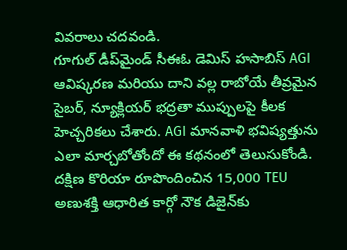వివరాలు చదవండి.
గూగుల్ డీప్‌మైండ్ సీఈఓ డెమిస్ హసాబిస్ AGI ఆవిష్కరణ మరియు దాని వల్ల రాబోయే తీవ్రమైన సైబర్, న్యూక్లియర్ భద్రతా ముప్పులపై కీలక హెచ్చరికలు చేశారు. AGI మానవాళి భవిష్యత్తును ఎలా మార్చబోతోందో ఈ కథనంలో తెలుసుకోండి.
దక్షిణ కొరియా రూపొందించిన 15,000 TEU అణుశక్తి ఆధారిత కార్గో నౌక డిజైన్‌కు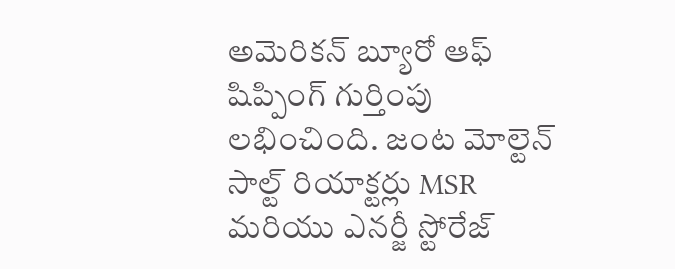అమెరికన్ బ్యూరో ఆఫ్ షిప్పింగ్ గుర్తింపు లభించింది. జంట మోల్టెన్ సాల్ట్ రియాక్టర్లు MSR మరియు ఎనర్జీ స్టోరేజ్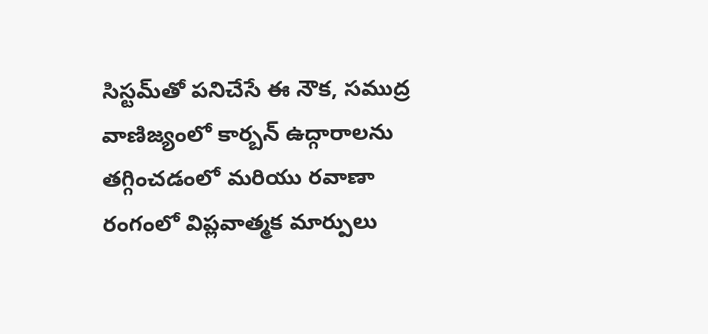సిస్టమ్‌తో పనిచేసే ఈ నౌక, సముద్ర వాణిజ్యంలో కార్బన్ ఉద్గారాలను తగ్గించడంలో మరియు రవాణా రంగంలో విప్లవాత్మక మార్పులు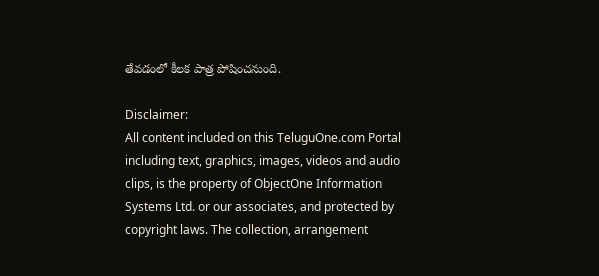తేవడంలో కీలక పాత్ర పోషించనుంది.

Disclaimer:
All content included on this TeluguOne.com Portal including text, graphics, images, videos and audio clips, is the property of ObjectOne Information Systems Ltd. or our associates, and protected by copyright laws. The collection, arrangement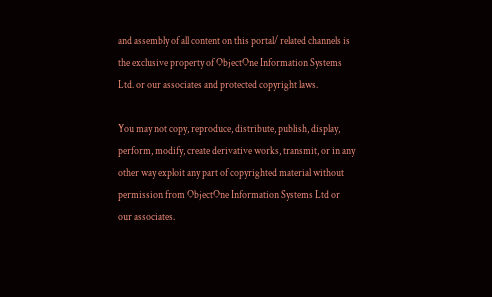and assembly of all content on this portal/ related channels is the exclusive property of ObjectOne Information Systems Ltd. or our associates and protected copyright laws.

You may not copy, reproduce, distribute, publish, display, perform, modify, create derivative works, transmit, or in any other way exploit any part of copyrighted material without permission from ObjectOne Information Systems Ltd or our associates.